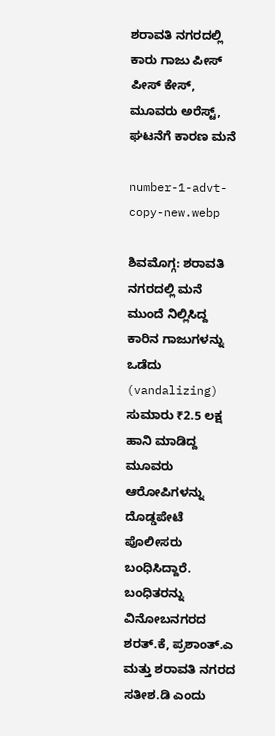ಶರಾವತಿ ನಗರದಲ್ಲಿ ಕಾರು ಗಾಜು ಪೀಸ್‌ ಪೀಸ್‌ ಕೇಸ್‌, ಮೂವರು ಅರೆಸ್ಟ್‌, ಘಟನೆಗೆ ಕಾರಣ ಮನೆ

number-1-advt-copy-new.webp

ಶಿವಮೊಗ್ಗ: ಶರಾವತಿ ನಗರದಲ್ಲಿ ಮನೆ ಮುಂದೆ ನಿಲ್ಲಿಸಿದ್ದ ಕಾರಿನ ಗಾಜುಗಳನ್ನು ಒಡೆದು (vandalizing) ಸುಮಾರು ₹2.5 ಲಕ್ಷ ಹಾನಿ ಮಾಡಿದ್ದ ಮೂವರು ಆರೋಪಿಗಳನ್ನು ದೊಡ್ಡಪೇಟೆ ಪೊಲೀಸರು ಬಂಧಿಸಿದ್ದಾರೆ. ಬಂಧಿತರನ್ನು ವಿನೋಬನಗರದ ಶರತ್.ಕೆ, ಪ್ರಶಾಂತ್.ಎ ಮತ್ತು ಶರಾವತಿ ನಗರದ ಸತೀಶ.ಡಿ ಎಂದು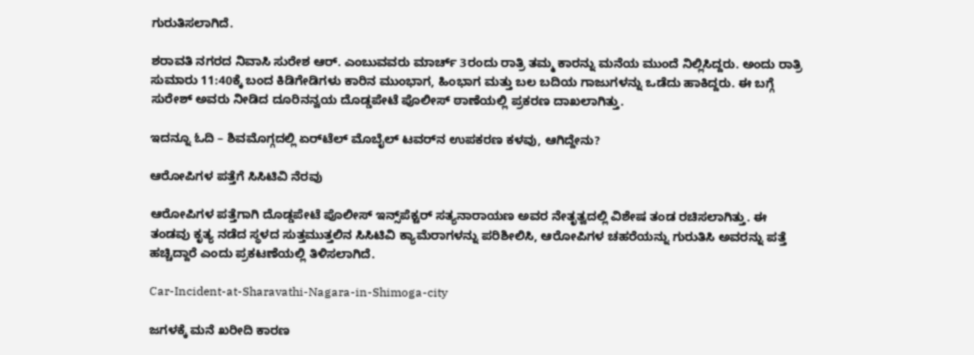ಗುರುತಿಸಲಾಗಿದೆ.

ಶರಾವತಿ ನಗರದ ನಿವಾಸಿ ಸುರೇಶ ಆರ್. ಎಂಬುವವರು ಮಾರ್ಚ್ 3ರಂದು ರಾತ್ರಿ ತಮ್ಮ ಕಾರನ್ನು ಮನೆಯ ಮುಂದೆ ನಿಲ್ಲಿಸಿದ್ದರು. ಅಂದು ರಾತ್ರಿ ಸುಮಾರು 11:40ಕ್ಕೆ ಬಂದ ಕಿಡಿಗೇಡಿಗಳು ಕಾರಿನ ಮುಂಭಾಗ, ಹಿಂಭಾಗ ಮತ್ತು ಬಲ ಬದಿಯ ಗಾಜುಗಳನ್ನು ಒಡೆದು ಹಾಕಿದ್ದರು. ಈ ಬಗ್ಗೆ ಸುರೇಶ್ ಅವರು ನೀಡಿದ ದೂರಿನನ್ವಯ ದೊಡ್ಡಪೇಟೆ ಪೊಲೀಸ್ ಠಾಣೆಯಲ್ಲಿ ಪ್ರಕರಣ ದಾಖಲಾಗಿತ್ತು.

ಇದನ್ನೂ ಓದಿ – ಶಿವಮೊಗ್ಗದಲ್ಲಿ ಏರ್‌ಟೆಲ್‌ ಮೊಬೈಲ್‌ ಟವರ್‌ನ ಉಪಕರಣ ಕಳವು, ಆಗಿದ್ದೇನು?

ಆರೋಪಿಗಳ ಪತ್ತೆಗೆ ಸಿಸಿಟಿವಿ ನೆರವು

ಆರೋಪಿಗಳ ಪತ್ತೆಗಾಗಿ ದೊಡ್ಡಪೇಟೆ ಪೊಲೀಸ್ ಇನ್ಸ್‌ಪೆಕ್ಟರ್ ಸತ್ಯನಾರಾಯಣ ಅವರ ನೇತೃತ್ವದಲ್ಲಿ ವಿಶೇಷ ತಂಡ ರಚಿಸಲಾಗಿತ್ತು. ಈ ತಂಡವು ಕೃತ್ಯ ನಡೆದ ಸ್ಥಳದ ಸುತ್ತಮುತ್ತಲಿನ ಸಿಸಿಟಿವಿ ಕ್ಯಾಮೆರಾಗಳನ್ನು ಪರಿಶೀಲಿಸಿ, ಆರೋಪಿಗಳ ಚಹರೆಯನ್ನು ಗುರುತಿಸಿ ಅವರನ್ನು ಪತ್ತೆ ಹಚ್ಚಿದ್ದಾರೆ ಎಂದು ಪ್ರಕಟಣೆಯಲ್ಲಿ ತಿಳಿಸಲಾಗಿದೆ.

Car-Incident-at-Sharavathi-Nagara-in-Shimoga-city

ಜಗಳಕ್ಕೆ ಮನೆ ಖರೀದಿ ಕಾರಣ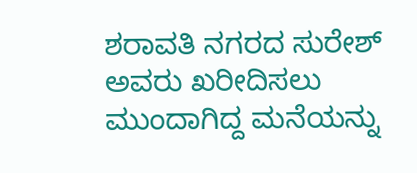ಶರಾವತಿ ನಗರದ ಸುರೇಶ್ ಅವರು ಖರೀದಿಸಲು ಮುಂದಾಗಿದ್ದ ಮನೆಯನ್ನು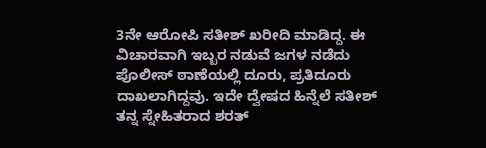3ನೇ ಆರೋಪಿ ಸತೀಶ್ ಖರೀದಿ ಮಾಡಿದ್ದ. ಈ ವಿಚಾರವಾಗಿ ಇಬ್ಬರ ನಡುವೆ ಜಗಳ ನಡೆದು ಪೊಲೀಸ್ ಠಾಣೆಯಲ್ಲಿ ದೂರು, ಪ್ರತಿದೂರು ದಾಖಲಾಗಿದ್ದವು. ಇದೇ ದ್ವೇಷದ ಹಿನ್ನೆಲೆ ಸತೀಶ್ ತನ್ನ ಸ್ನೇಹಿತರಾದ ಶರತ್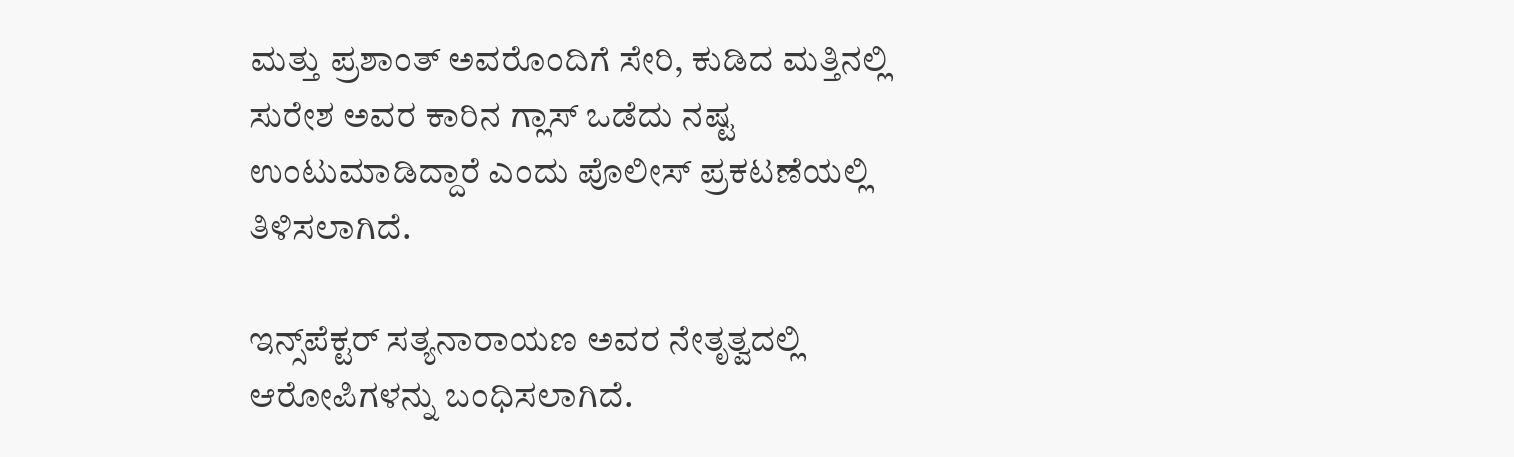ಮತ್ತು ಪ್ರಶಾಂತ್ ಅವರೊಂದಿಗೆ ಸೇರಿ, ಕುಡಿದ ಮತ್ತಿನಲ್ಲಿ ಸುರೇಶ ಅವರ ಕಾರಿನ ಗ್ಲಾಸ್ ಒಡೆದು ನಷ್ಟ ಉಂಟುಮಾಡಿದ್ದಾರೆ ಎಂದು ಪೊಲೀಸ್‌ ಪ್ರಕಟಣೆಯಲ್ಲಿ ತಿಳಿಸಲಾಗಿದೆ.

ಇನ್ಸ್‌ಪೆಕ್ಟರ್ ಸತ್ಯನಾರಾಯಣ ಅವರ ನೇತೃತ್ವದಲ್ಲಿ ಆರೋಪಿಗಳನ್ನು ಬಂಧಿಸಲಾಗಿದೆ.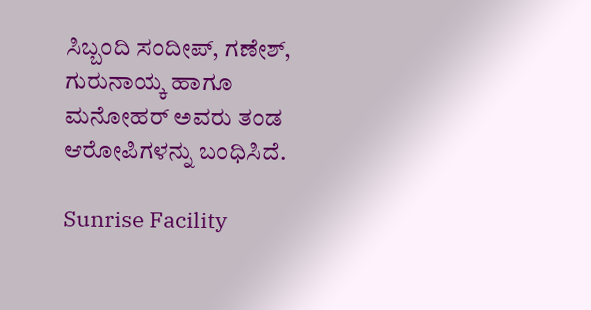ಸಿಬ್ಬಂದಿ ಸಂದೀಪ್, ಗಣೇಶ್, ಗುರುನಾಯ್ಕ ಹಾಗೂ ಮನೋಹರ್ ಅವರು ತಂಡ ಆರೋಪಿಗಳನ್ನು ಬಂಧಿಸಿದೆ.

Sunrise Facility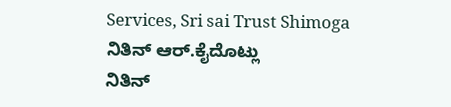Services, Sri sai Trust Shimoga
ನಿತಿನ್ ಆರ್‌.ಕೈದೊಟ್ಲು
ನಿತಿನ್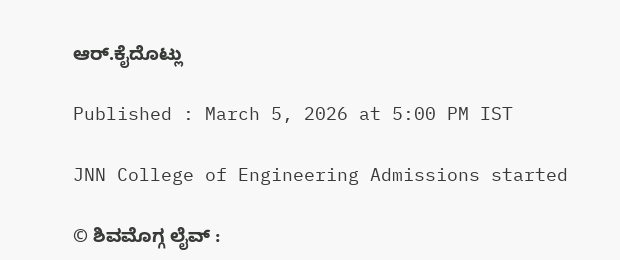ಆರ್‌.ಕೈದೊಟ್ಲು

Published : March 5, 2026 at 5:00 PM IST

JNN College of Engineering Admissions started

© ಶಿವಮೊಗ್ಗ ಲೈವ್‌ :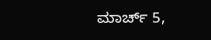ಮಾರ್ಚ್ 5,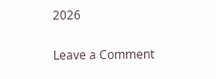2026

Leave a Comment